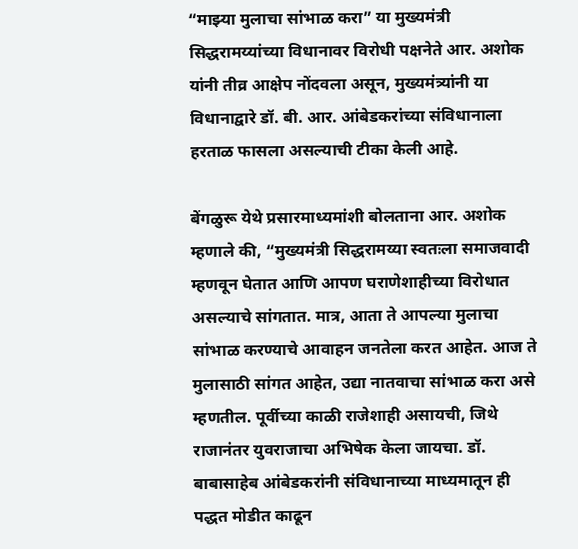“माझ्या मुलाचा सांभाळ करा” या मुख्यमंत्री सिद्धरामय्यांच्या विधानावर विरोधी पक्षनेते आर. अशोक यांनी तीव्र आक्षेप नोंदवला असून, मुख्यमंत्र्यांनी या विधानाद्वारे डॉ. बी. आर. आंबेडकरांच्या संविधानाला हरताळ फासला असल्याची टीका केली आहे.

बेंगळुरू येथे प्रसारमाध्यमांशी बोलताना आर. अशोक म्हणाले की, “मुख्यमंत्री सिद्धरामय्या स्वतःला समाजवादी म्हणवून घेतात आणि आपण घराणेशाहीच्या विरोधात असल्याचे सांगतात. मात्र, आता ते आपल्या मुलाचा सांभाळ करण्याचे आवाहन जनतेला करत आहेत. आज ते मुलासाठी सांगत आहेत, उद्या नातवाचा सांभाळ करा असे म्हणतील. पूर्वीच्या काळी राजेशाही असायची, जिथे राजानंतर युवराजाचा अभिषेक केला जायचा. डॉ. बाबासाहेब आंबेडकरांनी संविधानाच्या माध्यमातून ही पद्धत मोडीत काढून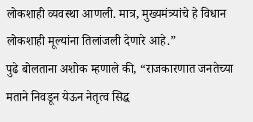लोकशाही व्यवस्था आणली. मात्र, मुख्यमंत्र्यांचे हे विधान लोकशाही मूल्यांना तिलांजली देणारे आहे.”
पुढे बोलताना अशोक म्हणाले की, “राजकारणात जनतेच्या मताने निवडून येऊन नेतृत्व सिद्ध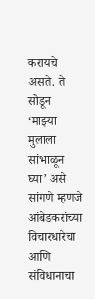करायचे असते. ते सोडून ‘माझ्या मुलाला सांभाळून घ्या’ असे सांगणे म्हणजे आंबेडकरांच्या विचारधारेचा आणि संविधानाचा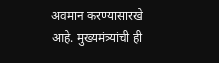अवमान करण्यासारखे आहे. मुख्यमंत्र्यांची ही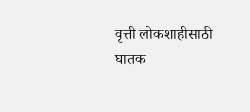वृत्ती लोकशाहीसाठी घातक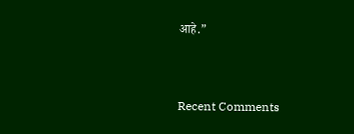आहे.”


Recent Comments